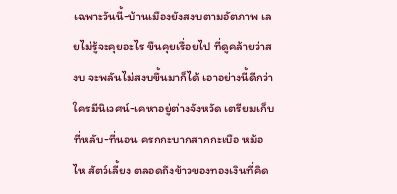เฉพาะวันนี้-บ้านเมืองยังสงบตามอัตภาพ เลยไม่รู้จะคุยอะไร ขืนคุยเรื่อยไป ที่ดูคล้ายว่าสงบ จะพลันไม่สงบขึ้นมาก็ได้ เอาอย่างนี้ดีกว่า ใครมีนิเวศน์-เคหาอยู่ต่างจังหวัด เตรียมเก็บที่หลับ-ที่นอน ครกกะบากสากกะเบือ หม้อไห สัตว์เลี้ยง ตลอดถึงข้าวของทองเงินที่คิด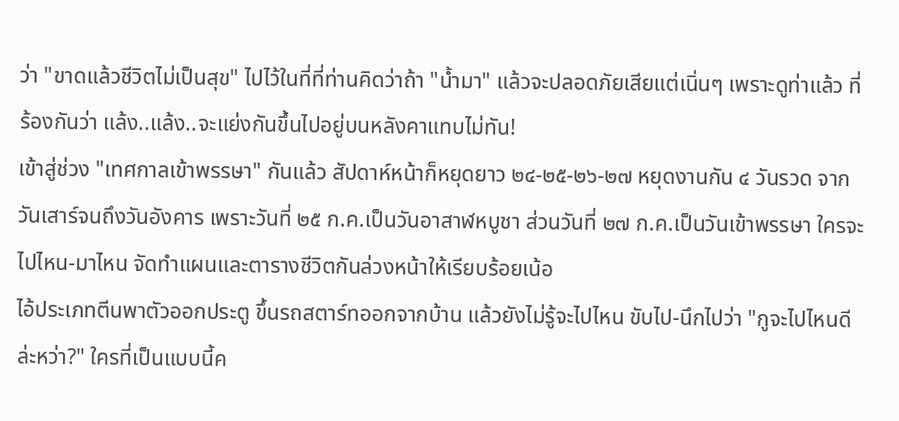ว่า "ขาดแล้วชีวิตไม่เป็นสุข" ไปไว้ในที่ที่ท่านคิดว่าถ้า "น้ำมา" แล้วจะปลอดภัยเสียแต่เนิ่นๆ เพราะดูท่าแล้ว ที่ร้องกันว่า แล้ง..แล้ง..จะแย่งกันขึ้นไปอยู่บนหลังคาแทบไม่ทัน!
เข้าสู่ช่วง "เทศกาลเข้าพรรษา" กันแล้ว สัปดาห์หน้าก็หยุดยาว ๒๔-๒๕-๒๖-๒๗ หยุดงานกัน ๔ วันรวด จากวันเสาร์จนถึงวันอังคาร เพราะวันที่ ๒๕ ก.ค.เป็นวันอาสาฬหบูชา ส่วนวันที่ ๒๗ ก.ค.เป็นวันเข้าพรรษา ใครจะไปไหน-มาไหน จัดทำแผนและตารางชีวิตกันล่วงหน้าให้เรียบร้อยเน้อ
ไอ้ประเภทตีนพาตัวออกประตู ขึ้นรถสตาร์ทออกจากบ้าน แล้วยังไม่รู้จะไปไหน ขับไป-นึกไปว่า "กูจะไปไหนดีล่ะหว่า?" ใครที่เป็นแบบนี้ค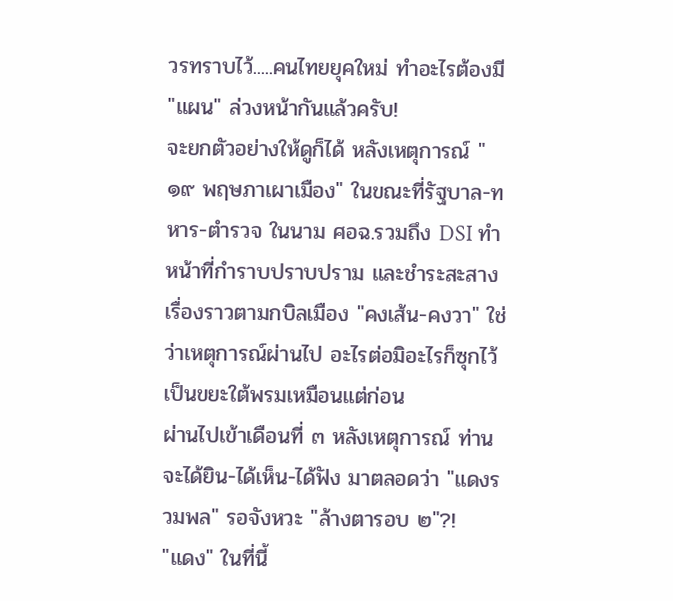วรทราบไว้.....คนไทยยุคใหม่ ทำอะไรต้องมี "แผน" ล่วงหน้ากันแล้วครับ!
จะยกตัวอย่างให้ดูก็ได้ หลังเหตุการณ์ "๑๙ พฤษภาเผาเมือง" ในขณะที่รัฐบาล-ทหาร-ตำรวจ ในนาม ศอฉ.รวมถึง DSI ทำหน้าที่กำราบปราบปราม และชำระสะสางเรื่องราวตามกบิลเมือง "คงเส้น-คงวา" ใช่ว่าเหตุการณ์ผ่านไป อะไรต่อมิอะไรก็ซุกไว้เป็นขยะใต้พรมเหมือนแต่ก่อน
ผ่านไปเข้าเดือนที่ ๓ หลังเหตุการณ์ ท่านจะได้ยิน-ได้เห็น-ได้ฟัง มาตลอดว่า "แดงรวมพล" รอจังหวะ "ล้างตารอบ ๒"?!
"แดง" ในที่นี้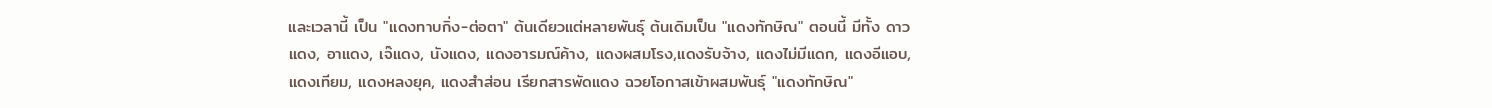และเวลานี้ เป็น "แดงทาบกิ่ง-ต่อตา" ต้นเดียวแต่หลายพันธุ์ ต้นเดิมเป็น "แดงทักษิณ" ตอนนี้ มีทั้ง ดาวแดง, อาแดง, เจ๊แดง, นังแดง, แดงอารมณ์ค้าง, แดงผสมโรง,แดงรับจ้าง, แดงไม่มีแดก, แดงอีแอบ, แดงเทียม, แดงหลงยุค, แดงสำส่อน เรียกสารพัดแดง ฉวยโอกาสเข้าผสมพันธุ์ "แดงทักษิณ"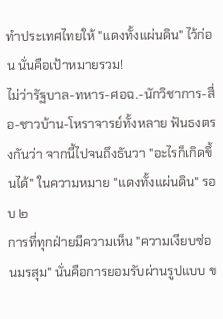ทำประเทศไทยให้ "แดงทั้งแผ่นดิน" ไว้ก่อน นั่นคือเป้าหมายรวม!
ไม่ว่ารัฐบาล-ทหาร-ศอฉ.-นักวิชาการ-สื่อ-ชาวบ้าน-โหราจารย์ทั้งหลาย ฟันธงตรงกันว่า จากนี้ไปจนถึงธันวา "อะไรก็เกิดขึ้นได้" ในความหมาย "แดงทั้งแผ่นดิน" รอบ ๒
การที่ทุกฝ่ายมีความเห็น "ความเงียบซ่อนมรสุม" นั่นคือการยอมรับผ่านรูปแบบ ข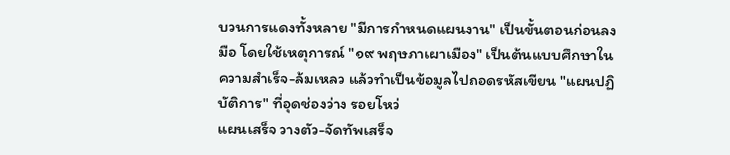บวนการแดงทั้งหลาย "มีการกำหนดแผนงาน" เป็นขั้นตอนก่อนลงมือ โดยใช้เหตุการณ์ "๑๙ พฤษภาเผาเมือง" เป็นต้นแบบศึกษาในความสำเร็จ-ล้มเหลว แล้วทำเป็นข้อมูลไปถอดรหัสเขียน "แผนปฏิบัติการ" ที่อุดช่องว่าง รอยโหว่
แผนเสร็จ วางตัว-จัดทัพเสร็จ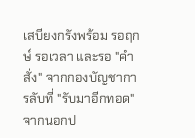เสบียงกรังพร้อม รอฤกษ์ รอเวลา และรอ "คำสั่ง" จากกองบัญชาการลับที่ "รับมาอีกทอด" จากนอกป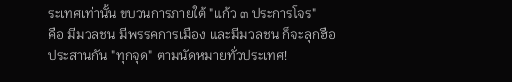ระเทศเท่านั้น ขบวนการภายใต้ "แก้ว ๓ ประการโจร"
คือ มีมวลชน มีพรรคการเมือง และมีมวลชน ก็จะลุกฮือประสานกัน "ทุกจุด" ตามนัดหมายทั่วประเทศ!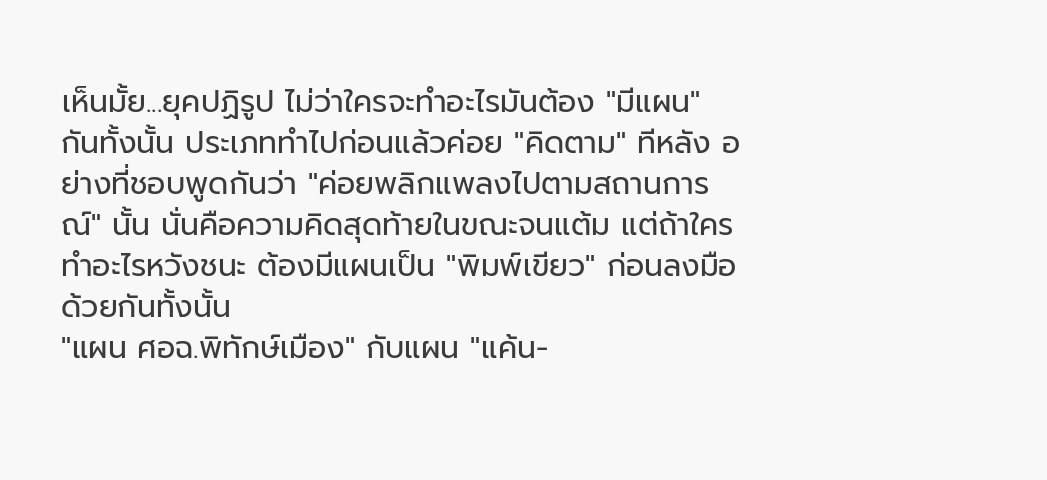เห็นมั้ย...ยุคปฏิรูป ไม่ว่าใครจะทำอะไรมันต้อง "มีแผน" กันทั้งนั้น ประเภททำไปก่อนแล้วค่อย "คิดตาม" ทีหลัง อย่างที่ชอบพูดกันว่า "ค่อยพลิกแพลงไปตามสถานการณ์" นั้น นั่นคือความคิดสุดท้ายในขณะจนแต้ม แต่ถ้าใครทำอะไรหวังชนะ ต้องมีแผนเป็น "พิมพ์เขียว" ก่อนลงมือด้วยกันทั้งนั้น
"แผน ศอฉ.พิทักษ์เมือง" กับแผน "แค้น-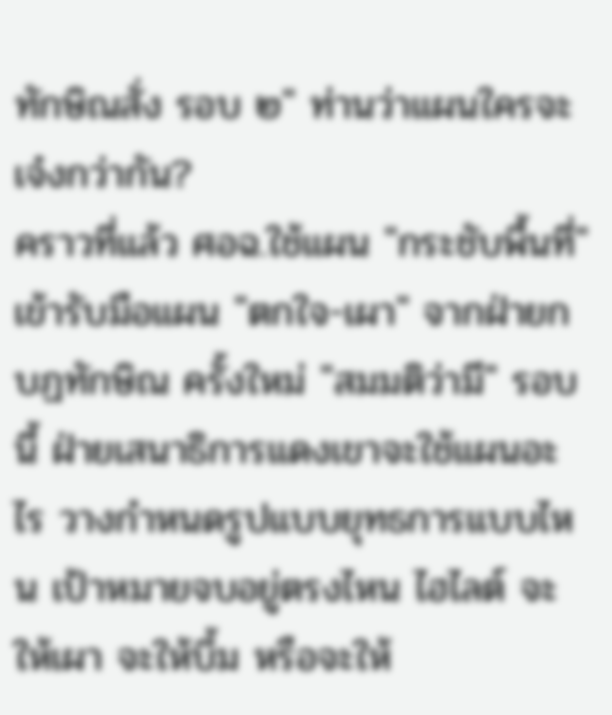ทักษิณสั่ง รอบ ๒" ท่านว่าแผนใครจะเจ๋งกว่ากัน?
คราวที่แล้ว ศอฉ.ใช้แผน "กระชับพื้นที่" เข้ารับมือแผน "ตกใจ-เผา" จากฝ่ายกบฏทักษิณ ครั้งใหม่ "สมมติว่ามี" รอบนี้ ฝ่ายเสนาธิการแดงเขาจะใช้แผนอะไร วางกำหนดรูปแบบยุทธการแบบไหน เป้าหมายจบอยู่ตรงไหน ไฮไลต์ จะให้เผา จะให้บึ้ม หรือจะให้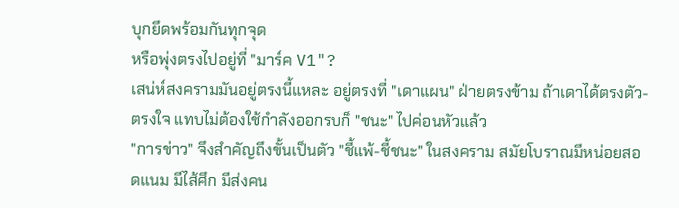บุกยึดพร้อมกันทุกจุด
หรือพุ่งตรงไปอยู่ที่ "มาร์ค V1"?
เสน่ห์สงครามมันอยู่ตรงนี้แหละ อยู่ตรงที่ "เดาแผน" ฝ่ายตรงข้าม ถ้าเดาได้ตรงตัว-ตรงใจ แทบไม่ต้องใช้กำลังออกรบก็ "ชนะ" ไปค่อนหัวแล้ว
"การข่าว" จึงสำคัญถึงขั้นเป็นตัว "ชี้แพ้-ชี้ชนะ" ในสงคราม สมัยโบราณมีหน่อยสอดแนม มีไส้ศึก มีส่งคน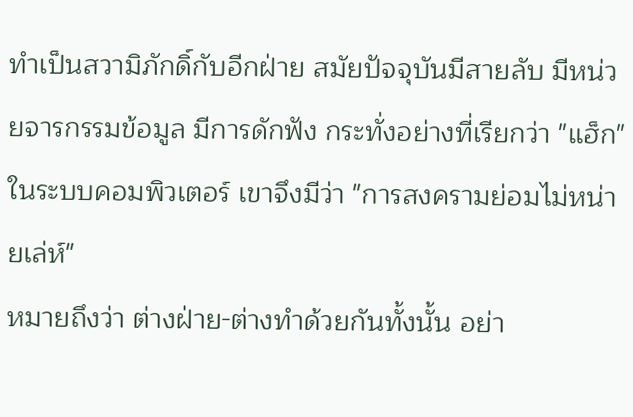ทำเป็นสวามิภักดิ์กับอีกฝ่าย สมัยปัจจุบันมีสายลับ มีหน่วยจารกรรมข้อมูล มีการดักฟัง กระทั่งอย่างที่เรียกว่า "แฮ็ก" ในระบบคอมพิวเตอร์ เขาจึงมีว่า "การสงครามย่อมไม่หน่ายเล่ห์"
หมายถึงว่า ต่างฝ่าย-ต่างทำด้วยกันทั้งนั้น อย่า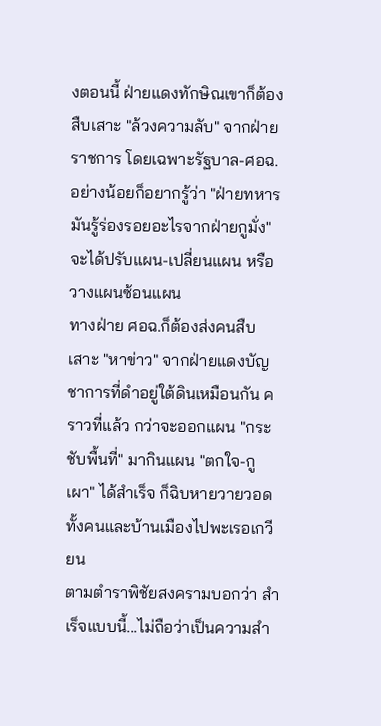งตอนนี้ ฝ่ายแดงทักษิณเขาก็ต้องสืบเสาะ "ล้วงความลับ" จากฝ่ายราชการ โดยเฉพาะรัฐบาล-ศอฉ.อย่างน้อยก็อยากรู้ว่า "ฝ่ายทหารมันรู้ร่องรอยอะไรจากฝ่ายกูมั่ง" จะได้ปรับแผน-เปลี่ยนแผน หรือวางแผนซ้อนแผน
ทางฝ่าย ศอฉ.ก็ต้องส่งคนสืบเสาะ "หาข่าว" จากฝ่ายแดงบัญชาการที่ดำอยู่ใต้ดินเหมือนกัน คราวที่แล้ว กว่าจะออกแผน "กระชับพื้นที่" มากินแผน "ตกใจ-กูเผา" ได้สำเร็จ ก็ฉิบหายวายวอดทั้งคนและบ้านเมืองไปพะเรอเกวียน
ตามตำราพิชัยสงครามบอกว่า สำเร็จแบบนี้...ไม่ถือว่าเป็นความสำ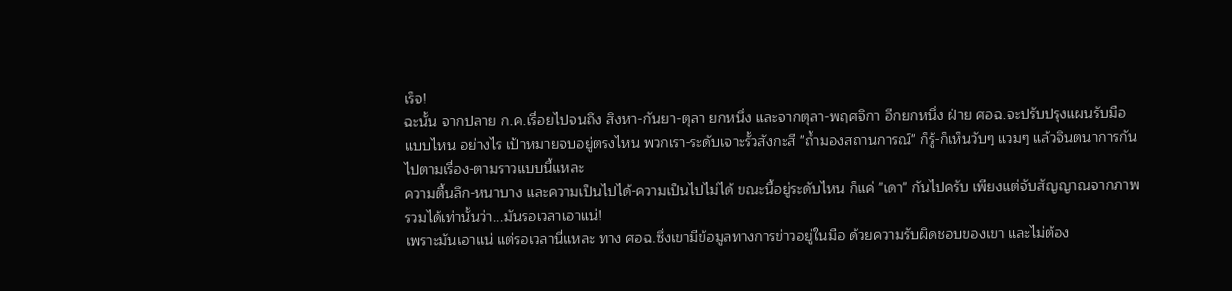เร็จ!
ฉะนั้น จากปลาย ก.ค.เรื่อยไปจนถึง สิงหา-กันยา-ตุลา ยกหนึ่ง และจากตุลา-พฤศจิกา อีกยกหนึ่ง ฝ่าย ศอฉ.จะปรับปรุงแผนรับมือแบบไหน อย่างไร เป้าหมายจบอยู่ตรงไหน พวกเรา-ระดับเจาะรั้วสังกะสี "ถ้ำมองสถานการณ์" ก็รู้-ก็เห็นวับๆ แวมๆ แล้วจินตนาการกันไปตามเรื่อง-ตามราวแบบนี้แหละ
ความตื้นลึก-หนาบาง และความเป็นไปได้-ความเป็นไปไม่ได้ ขณะนี้อยู่ระดับไหน ก็แค่ "เดา" กันไปครับ เพียงแต่จับสัญญาณจากภาพรวมได้เท่านั้นว่า...มันรอเวลาเอาแน่!
เพราะมันเอาแน่ แต่รอเวลานี่แหละ ทาง ศอฉ.ซึ่งเขามีข้อมูลทางการข่าวอยู่ในมือ ด้วยความรับผิดชอบของเขา และไม่ต้อง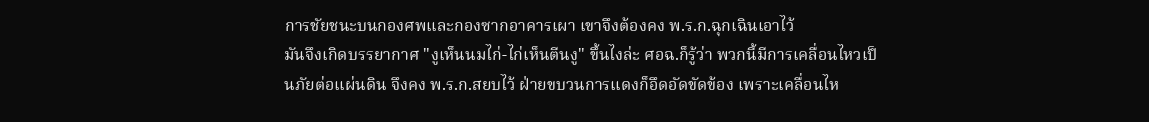การชัยชนะบนกองศพและกองซากอาคารเผา เขาจึงต้องคง พ.ร.ก.ฉุกเฉินเอาไว้
มันจึงเกิดบรรยากาศ "งูเห็นนมไก่-ไก่เห็นตีนงู" ขึ้นไงล่ะ ศอฉ.ก็รู้ว่า พวกนี้มีการเคลื่อนไหวเป็นภัยต่อแผ่นดิน จึงคง พ.ร.ก.สยบไว้ ฝ่ายขบวนการแดงก็อึดอัดขัดข้อง เพราะเคลื่อนไห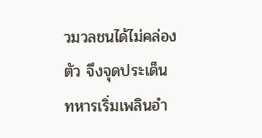วมวลชนได้ไม่คล่องตัว จึงจุดประเด็น ทหารเริ่มเพลินอำ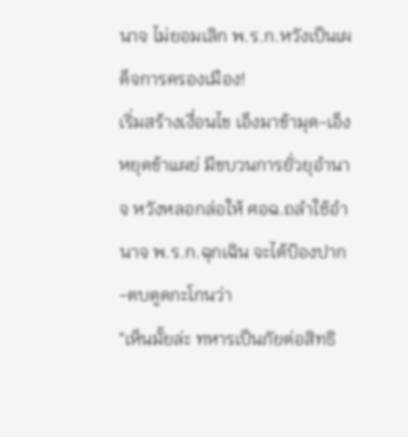นาจ ไม่ยอมเลิก พ.ร.ก.หวังเป็นเผด็จการครองเมือง!
เริ่มสร้างเงื่อนไข เอ็งมาข้ามุด-เอ็งหยุดข้าแผย่ มีขบวนการยั่วยุอำนาจ หวังหลอกล่อให้ ศอฉ.ถลำใช้อำนาจ พ.ร.ก.ฉุกเฉิน จะได้ป้องปาก-ตบตูดกะโกนว่า
"เห็นมั้ยล่ะ ทหารเป็นภัยต่อสิทธิ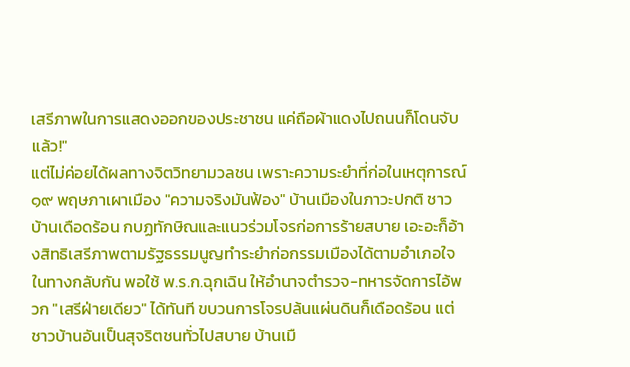เสรีภาพในการแสดงออกของประชาชน แค่ถือผ้าแดงไปถนนก็โดนจับแล้ว!"
แต่ไม่ค่อยได้ผลทางจิตวิทยามวลชน เพราะความระยำที่ก่อในเหตุการณ์ ๑๙ พฤษภาเผาเมือง "ความจริงมันฟ้อง" บ้านเมืองในภาวะปกติ ชาวบ้านเดือดร้อน กบฏทักษิณและแนวร่วมโจรก่อการร้ายสบาย เอะอะก็อ้างสิทธิเสรีภาพตามรัฐธรรมนูญทำระยำก่อกรรมเมืองได้ตามอำเภอใจ
ในทางกลับกัน พอใช้ พ.ร.ก.ฉุกเฉิน ให้อำนาจตำรวจ-ทหารจัดการไอ้พวก "เสรีฝ่ายเดียว" ได้ทันที ขบวนการโจรปล้นแผ่นดินก็เดือดร้อน แต่ชาวบ้านอันเป็นสุจริตชนทั่วไปสบาย บ้านเมื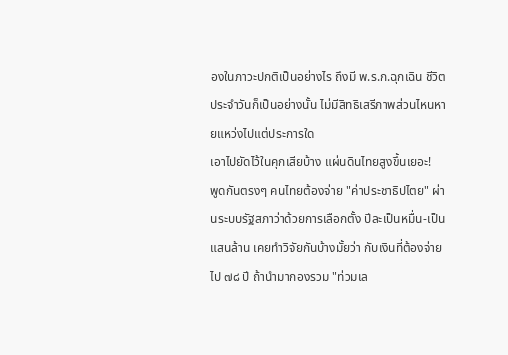องในภาวะปกติเป็นอย่างไร ถึงมี พ.ร.ก.ฉุกเฉิน ชีวิตประจำวันก็เป็นอย่างนั้น ไม่มีสิทธิเสรีภาพส่วนไหนหายแหว่งไปแต่ประการใด
เอาไปยัดไว้ในคุกเสียบ้าง แผ่นดินไทยสูงขึ้นเยอะ!
พูดกันตรงๆ คนไทยต้องจ่าย "ค่าประชาธิปไตย" ผ่านระบบรัฐสภาว่าด้วยการเลือกตั้ง ปีละเป็นหมื่น-เป็นแสนล้าน เคยทำวิจัยกันบ้างมั้ยว่า กับเงินที่ต้องจ่ายไป ๗๘ ปี ถ้านำมากองรวม "ท่วมเล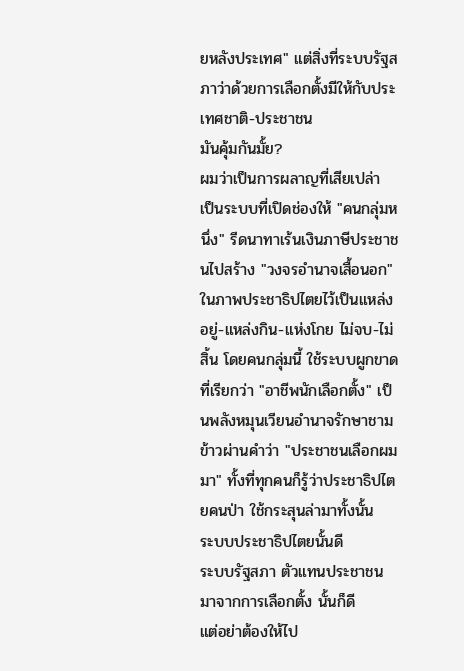ยหลังประเทศ" แต่สิ่งที่ระบบรัฐสภาว่าด้วยการเลือกตั้งมีให้กับประเทศชาติ-ประชาชน
มันคุ้มกันมั้ย?
ผมว่าเป็นการผลาญที่เสียเปล่า เป็นระบบที่เปิดช่องให้ "คนกลุ่มหนึ่ง" รีดนาทาเร้นเงินภาษีประชาชนไปสร้าง "วงจรอำนาจเสื้อนอก" ในภาพประชาธิปไตยไว้เป็นแหล่งอยู่-แหล่งกิน-แห่งโกย ไม่จบ-ไม่สิ้น โดยคนกลุ่มนี้ ใช้ระบบผูกขาดที่เรียกว่า "อาชีพนักเลือกตั้ง" เป็นพลังหมุนเวียนอำนาจรักษาชามข้าวผ่านคำว่า "ประชาชนเลือกผมมา" ทั้งที่ทุกคนก็รู้ว่าประชาธิปไตยคนป่า ใช้กระสุนล่ามาทั้งนั้น
ระบบประชาธิปไตยนั้นดี
ระบบรัฐสภา ตัวแทนประชาชนมาจากการเลือกตั้ง นั้นก็ดี
แต่อย่าต้องให้ไป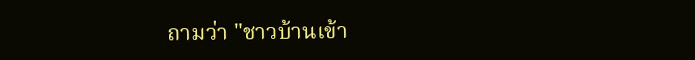ถามว่า "ชาวบ้านเข้า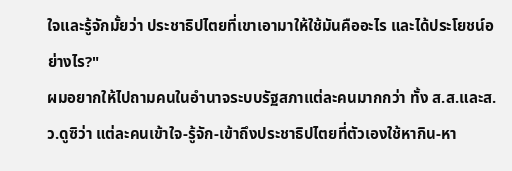ใจและรู้จักมั้ยว่า ประชาธิปไตยที่เขาเอามาให้ใช้มันคืออะไร และได้ประโยชน์อย่างไร?"
ผมอยากให้ไปถามคนในอำนาจระบบรัฐสภาแต่ละคนมากกว่า ทั้ง ส.ส.และส.ว.ดูซิว่า แต่ละคนเข้าใจ-รู้จัก-เข้าถึงประชาธิปไตยที่ตัวเองใช้หากิน-หา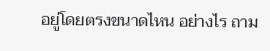อยู่โดยตรงขนาดไหน อย่างไร ถาม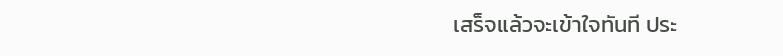เสร็จแล้วจะเข้าใจทันที ประ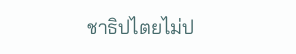ชาธิปไตยไม่ป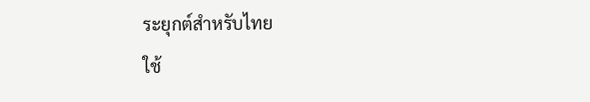ระยุกต์สำหรับไทย
ใช้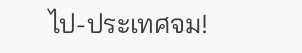ไป-ประเทศจม!